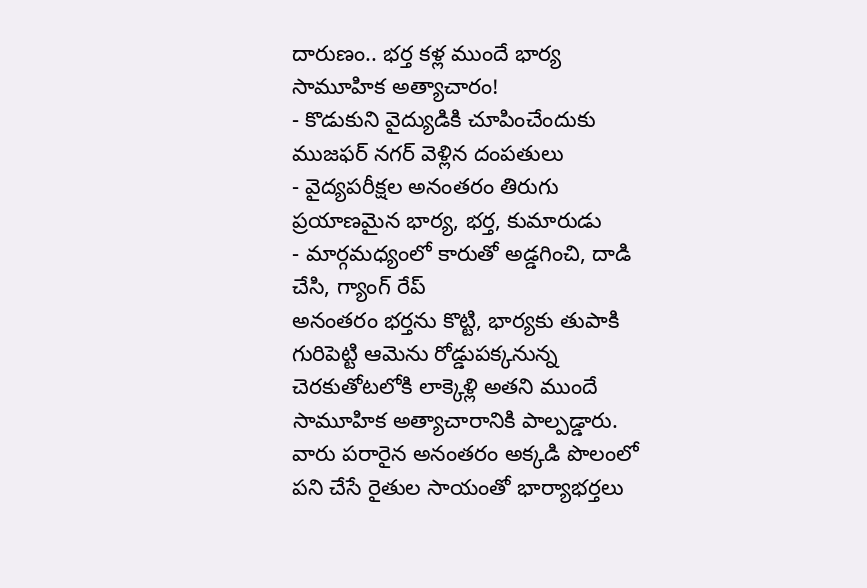దారుణం.. భర్త కళ్ల ముందే భార్య సామూహిక అత్యాచారం!
- కొడుకుని వైద్యుడికి చూపించేందుకు ముజఫర్ నగర్ వెళ్లిన దంపతులు
- వైద్యపరీక్షల అనంతరం తిరుగు ప్రయాణమైన భార్య, భర్త, కుమారుడు
- మార్గమధ్యంలో కారుతో అడ్డగించి, దాడి చేసి, గ్యాంగ్ రేప్
అనంతరం భర్తను కొట్టి, భార్యకు తుపాకి గురిపెట్టి ఆమెను రోడ్డుపక్కనున్న చెరకుతోటలోకి లాక్కెళ్లి అతని ముందే సామూహిక అత్యాచారానికి పాల్పడ్డారు. వారు పరారైన అనంతరం అక్కడి పొలంలో పని చేసే రైతుల సాయంతో భార్యాభర్తలు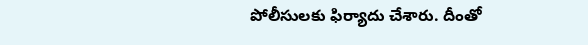పోలీసులకు ఫిర్యాదు చేశారు. దీంతో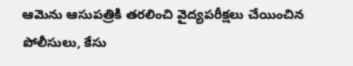ఆమెను ఆసుపత్రికి తరలించి వైద్యపరీక్షలు చేయించిన పోలీసులు, కేసు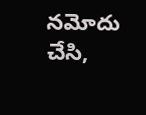నమోదు చేసి,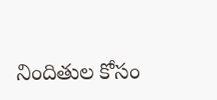నిందితుల కోసం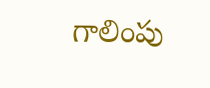గాలింపు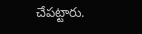చేపట్టారు.